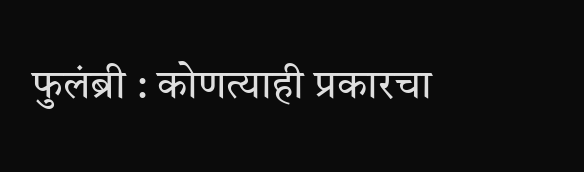फुलंब्री : कोणत्याही प्रकारचा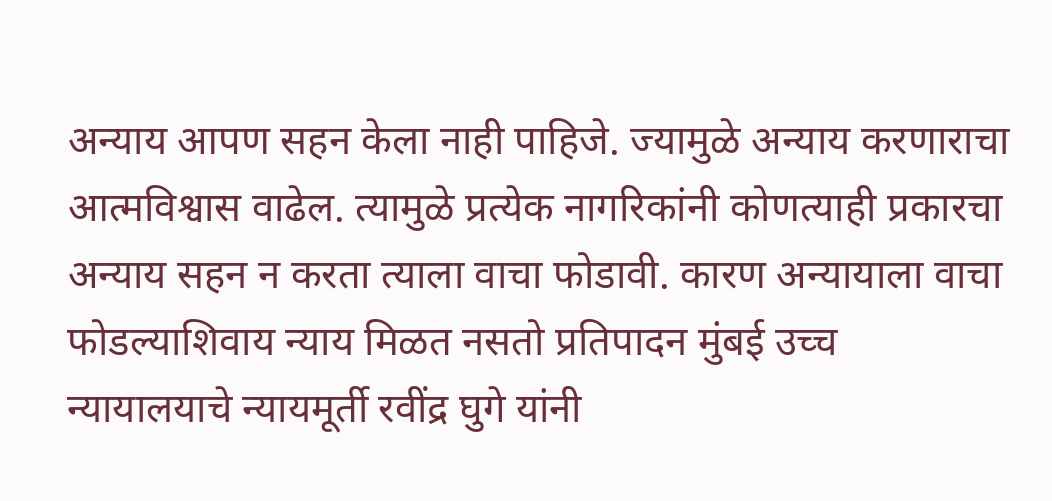अन्याय आपण सहन केला नाही पाहिजे. ज्यामुळे अन्याय करणाराचा आत्मविश्वास वाढेल. त्यामुळे प्रत्येक नागरिकांनी कोणत्याही प्रकारचा अन्याय सहन न करता त्याला वाचा फोडावी. कारण अन्यायाला वाचा फोडल्याशिवाय न्याय मिळत नसतो प्रतिपादन मुंबई उच्च न्यायालयाचे न्यायमूर्ती रवींद्र घुगे यांनी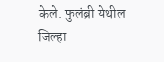केले. फुलंब्री येथील जिल्हा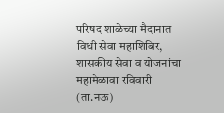परिषद शाळेच्या मैदानात विधी सेवा महाशिबिर, शासकीय सेवा व योजनांचा महामेळावा रविवारी (ता.नऊ)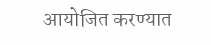आयोजित करण्यात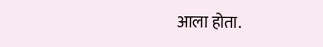आला होता.